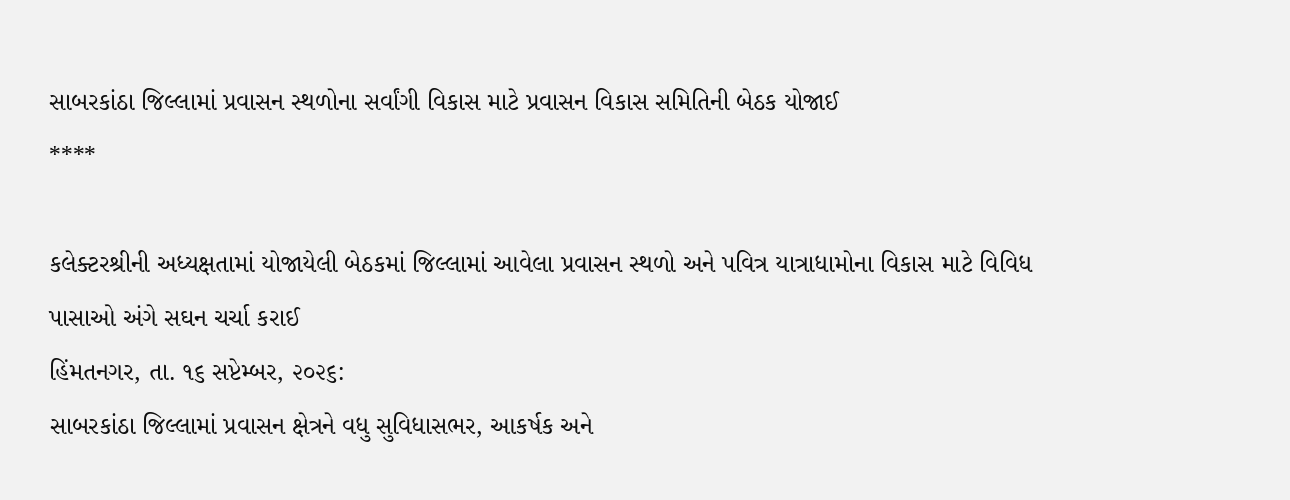સાબરકાંઠા જિલ્લામાં પ્રવાસન સ્થળોના સર્વાંગી વિકાસ માટે પ્રવાસન વિકાસ સમિતિની બેઠક યોજાઈ
****

કલેક્ટરશ્રીની અધ્યક્ષતામાં યોજાયેલી બેઠકમાં જિલ્લામાં આવેલા પ્રવાસન સ્થળો અને પવિત્ર યાત્રાધામોના વિકાસ માટે વિવિધ પાસાઓ અંગે સઘન ચર્ચા કરાઈ
હિંમતનગર, તા. ૧૬ સપ્ટેમ્બર, ૨૦૨૬:
સાબરકાંઠા જિલ્લામાં પ્રવાસન ક્ષેત્રને વધુ સુવિધાસભર, આકર્ષક અને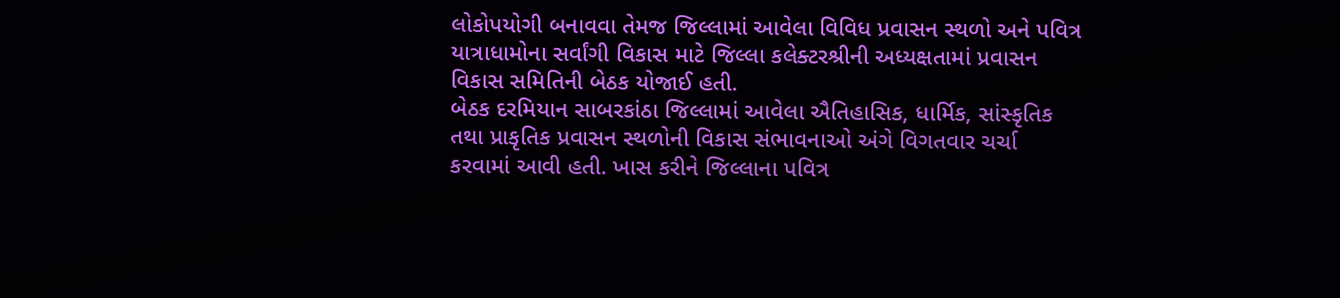લોકોપયોગી બનાવવા તેમજ જિલ્લામાં આવેલા વિવિધ પ્રવાસન સ્થળો અને પવિત્ર યાત્રાધામોના સર્વાંગી વિકાસ માટે જિલ્લા કલેક્ટરશ્રીની અધ્યક્ષતામાં પ્રવાસન વિકાસ સમિતિની બેઠક યોજાઈ હતી.
બેઠક દરમિયાન સાબરકાંઠા જિલ્લામાં આવેલા ઐતિહાસિક, ધાર્મિક, સાંસ્કૃતિક તથા પ્રાકૃતિક પ્રવાસન સ્થળોની વિકાસ સંભાવનાઓ અંગે વિગતવાર ચર્ચા કરવામાં આવી હતી. ખાસ કરીને જિલ્લાના પવિત્ર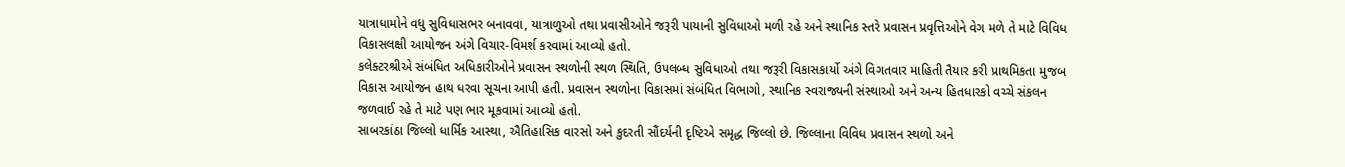યાત્રાધામોને વધુ સુવિધાસભર બનાવવા, યાત્રાળુઓ તથા પ્રવાસીઓને જરૂરી પાયાની સુવિધાઓ મળી રહે અને સ્થાનિક સ્તરે પ્રવાસન પ્રવૃત્તિઓને વેગ મળે તે માટે વિવિધ વિકાસલક્ષી આયોજન અંગે વિચાર-વિમર્શ કરવામાં આવ્યો હતો.
કલેક્ટરશ્રીએ સંબંધિત અધિકારીઓને પ્રવાસન સ્થળોની સ્થળ સ્થિતિ, ઉપલબ્ધ સુવિધાઓ તથા જરૂરી વિકાસકાર્યો અંગે વિગતવાર માહિતી તૈયાર કરી પ્રાથમિકતા મુજબ વિકાસ આયોજન હાથ ધરવા સૂચના આપી હતી. પ્રવાસન સ્થળોના વિકાસમાં સંબંધિત વિભાગો, સ્થાનિક સ્વરાજ્યની સંસ્થાઓ અને અન્ય હિતધારકો વચ્ચે સંકલન જળવાઈ રહે તે માટે પણ ભાર મૂકવામાં આવ્યો હતો.
સાબરકાંઠા જિલ્લો ધાર્મિક આસ્થા, ઐતિહાસિક વારસો અને કુદરતી સૌંદર્યની દૃષ્ટિએ સમૃદ્ધ જિલ્લો છે. જિલ્લાના વિવિધ પ્રવાસન સ્થળો અને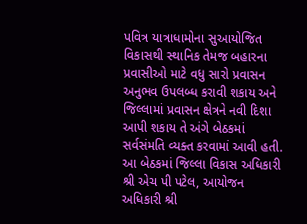પવિત્ર યાત્રાધામોના સુઆયોજિત વિકાસથી સ્થાનિક તેમજ બહારના પ્રવાસીઓ માટે વધુ સારો પ્રવાસન અનુભવ ઉપલબ્ધ કરાવી શકાય અને જિલ્લામાં પ્રવાસન ક્ષેત્રને નવી દિશા આપી શકાય તે અંગે બેઠકમાં સર્વસંમતિ વ્યક્ત કરવામાં આવી હતી.
આ બેઠકમાં જિલ્લા વિકાસ અધિકારી શ્રી એચ પી પટેલ, આયોજન અધિકારી શ્રી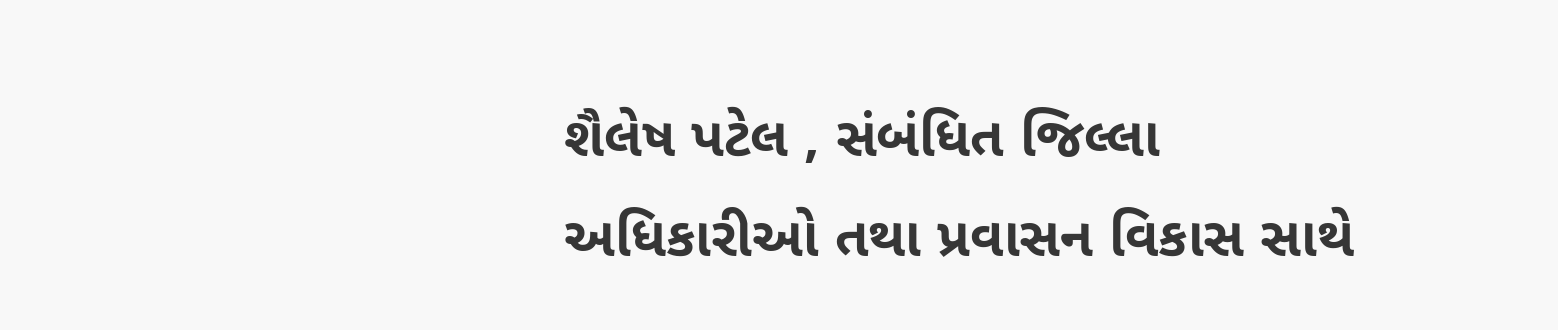શૈલેષ પટેલ , સંબંધિત જિલ્લા અધિકારીઓ તથા પ્રવાસન વિકાસ સાથે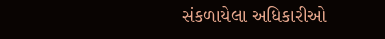સંકળાયેલા અધિકારીઓ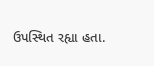ઉપસ્થિત રહ્યા હતા.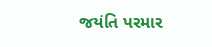જયંતિ પરમાર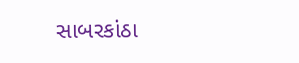સાબરકાંઠા